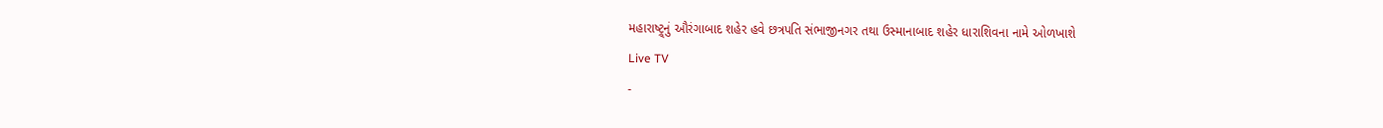મહારાષ્ટ્ર્નું ઔરંગાબાદ શહેર હવે છત્રપતિ સંભાજીનગર તથા ઉસ્માનાબાદ શહેર ધારાશિવના નામે ઓળખાશે
Live TV
-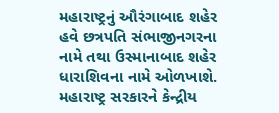મહારાષ્ટ્રનું ઔરંગાબાદ શહેર હવે છત્રપતિ સંભાજીનગરના નામે તથા ઉસ્માનાબાદ શહેર ધારાશિવના નામે ઓળખાશે. મહારાષ્ટ્ર સરકારને કેન્દ્રીય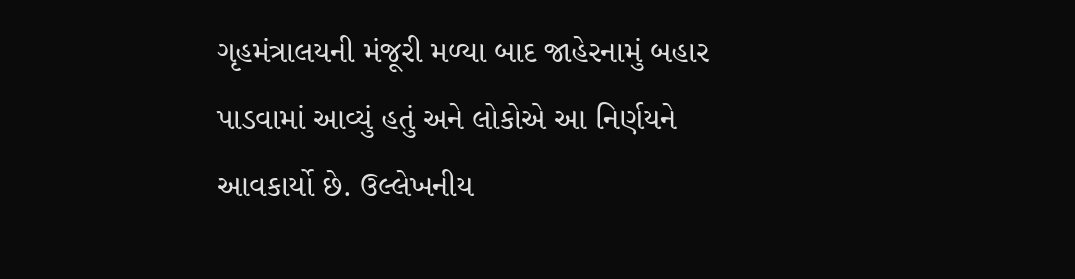ગૃહમંત્રાલયની મંજૂરી મળ્યા બાદ જાહેરનામું બહાર પાડવામાં આવ્યું હતું અને લોકોએ આ નિર્ણયને આવકાર્યો છે. ઉલ્લેખનીય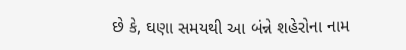છે કે, ઘણા સમયથી આ બંન્ને શહેરોના નામ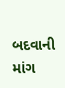બદવાની માંગ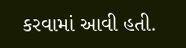કરવામાં આવી હતી.